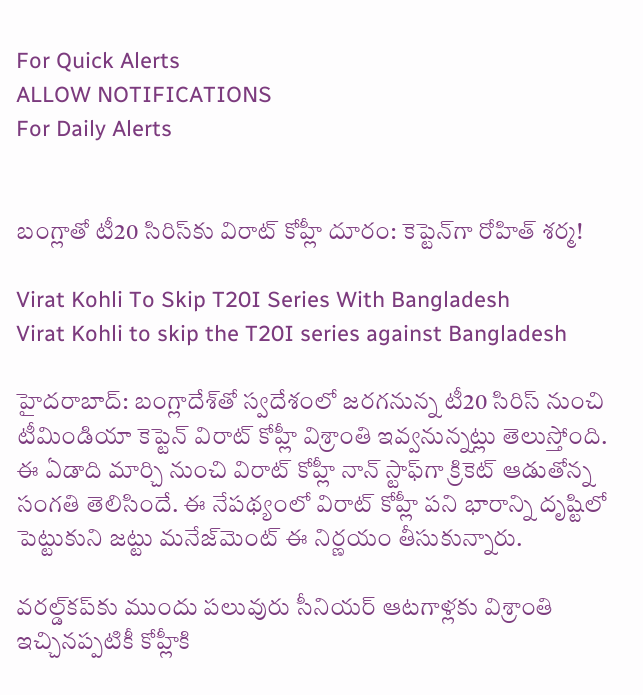For Quick Alerts
ALLOW NOTIFICATIONS
For Daily Alerts


బంగ్లాతో టీ20 సిరిస్‌కు విరాట్ కోహ్లీ దూరం: కెప్టెన్‌గా రోహిత్ శర్మ!

Virat Kohli To Skip T20I Series With Bangladesh
Virat Kohli to skip the T20I series against Bangladesh

హైదరాబాద్: బంగ్లాదేశ్‌తో స్వదేశంలో జరగనున్న టీ20 సిరిస్‌ నుంచి టీమిండియా కెప్టెన్ విరాట్ కోహ్లీ విశ్రాంతి ఇవ్వనున్నట్లు తెలుస్తోంది. ఈ ఏడాది మార్చి నుంచి విరాట్ కోహ్లీ నాన్ స్టాఫ్‌గా క్రికెట్ ఆడుతోన్న సంగతి తెలిసిందే. ఈ నేపథ్యంలో విరాట్ కోహ్లీ పని భారాన్ని దృష్టిలో పెట్టుకుని జట్టు మనేజ్‌మెంట్ ఈ నిర్ణయం తీసుకున్నారు.

వరల్డ్‌కప్‌కు ముందు పలువురు సీనియర్ ఆటగాళ్లకు విశ్రాంతి ఇచ్చినప్పటికీ కోహ్లీకి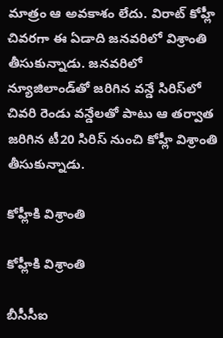మాత్రం ఆ అవకాశం లేదు. విరాట్ కోహ్లీ చివరగా ఈ ఏడాది జనవరిలో విశ్రాంతి తీసుకున్నాడు. జనవరిలో న్యూజిలాండ్‌తో జరిగిన వన్డే సిరిస్‌లో చివరి రెండు వన్డేలతో పాటు ఆ తర్వాత జరిగిన టీ20 సిరిస్‌ నుంచి కోహ్లీ విశ్రాంతి తీసుకున్నాడు.

కోహ్లీకి విశ్రాంతి

కోహ్లీకి విశ్రాంతి

బీసీసీఐ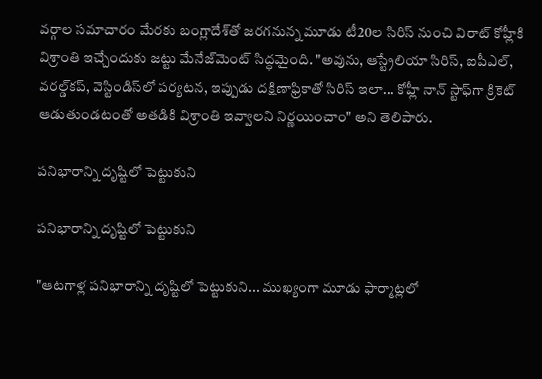వర్గాల సమాచారం మేరకు బంగ్లాదేశ్‌తో జరగనున్న మూడు టీ20ల సిరిస్ నుంచి విరాట్ కోహ్లీకి విశ్రాంతి ఇచ్చేందుకు జట్టు మేనేజ్‌మెంట్ సిద్ధమైంది. "అవును, ఆస్ట్రేలియా సిరిస్, ఐపీఎల్, వరల్డ్‌కప్, వెస్టిండిస్‌లో పర్యటన, ఇప్పుడు దక్షిణాఫ్రికాతో సిరిస్ ఇలా... కోహ్లీ నాన్ స్టాఫ్‌గా క్రికెట్ ఆడుతుండటంతో అతడికి విశ్రాంతి ఇవ్వాలని నిర్ణయించాం" అని తెలిపారు.

పనిభారాన్ని దృష్టిలో పెట్టుకుని

పనిభారాన్ని దృష్టిలో పెట్టుకుని

"ఆటగాళ్ల పనిభారాన్ని దృష్టిలో పెట్టుకుని... ముఖ్యంగా మూడు ఫార్మాట్లలో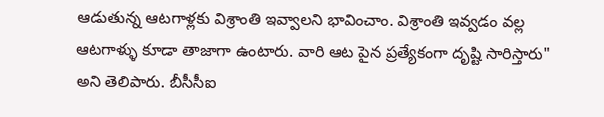ఆడుతున్న ఆటగాళ్లకు విశ్రాంతి ఇవ్వాలని భావించాం. విశ్రాంతి ఇవ్వడం వల్ల ఆటగాళ్ళు కూడా తాజాగా ఉంటారు. వారి ఆట పైన ప్రత్యేకంగా దృష్టి సారిస్తారు" అని తెలిపారు. బీసీసీఐ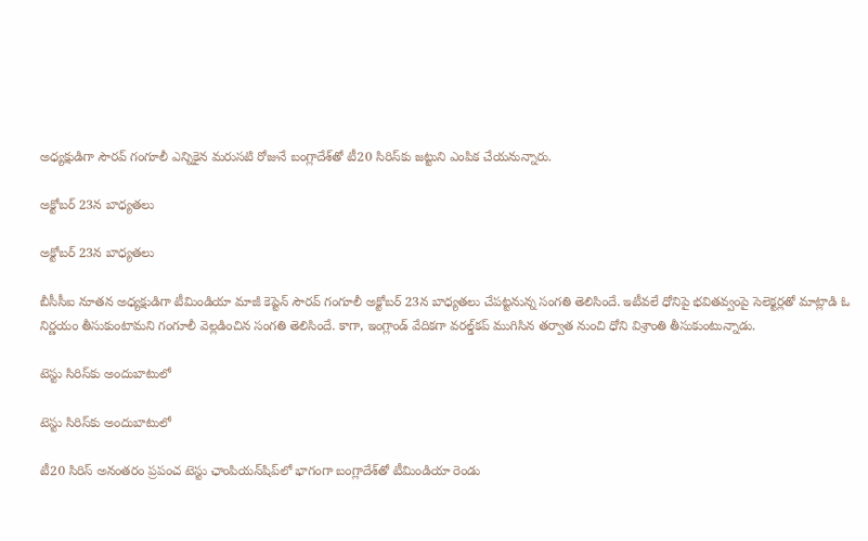అధ్యక్షుడిగా సౌరవ్ గంగూలీ ఎన్నికైన మరుసటి రోజునే బంగ్లాదేశ్‌తో టీ20 సిరిస్‌కు జట్టుని ఎంపిక చేయనున్నారు.

అక్టోబర్ 23న బాధ్యతలు

అక్టోబర్ 23న బాధ్యతలు

బీసీసీఐ నూతన అధ్యక్షుడిగా టీమిండియా మాజీ కెప్టెన్ సౌరవ్ గంగూలీ అక్టోబర్ 23న బాధ్యతలు చేపట్టనున్న సంగతి తెలిసిందే. ఇటీవలే ధోనిపై భవితవ్వంపై సెలెక్టర్లతో మాట్లాడి ఓ నిర్ణయం తీసుకుంటామని గంగూలీ వెల్లడించిన సంగతి తెలిసిందే. కాగా, ఇంగ్లాండ్‌ వేదికగా వరల్డ్‌కప్ ముగిసిన తర్వాత నుంచి ధోని విశ్రాంతి తీసుకుంటున్నాడు.

టెస్టు సిరిస్‌కు అందుబాటులో

టెస్టు సిరిస్‌కు అందుబాటులో

టీ20 సిరిస్ అనంతరం ప్రపంచ టెస్టు ఛాంపియన్‌షిప్‌లో భాగంగా బంగ్లాదేశ్‌తో టీమిండియా రెండు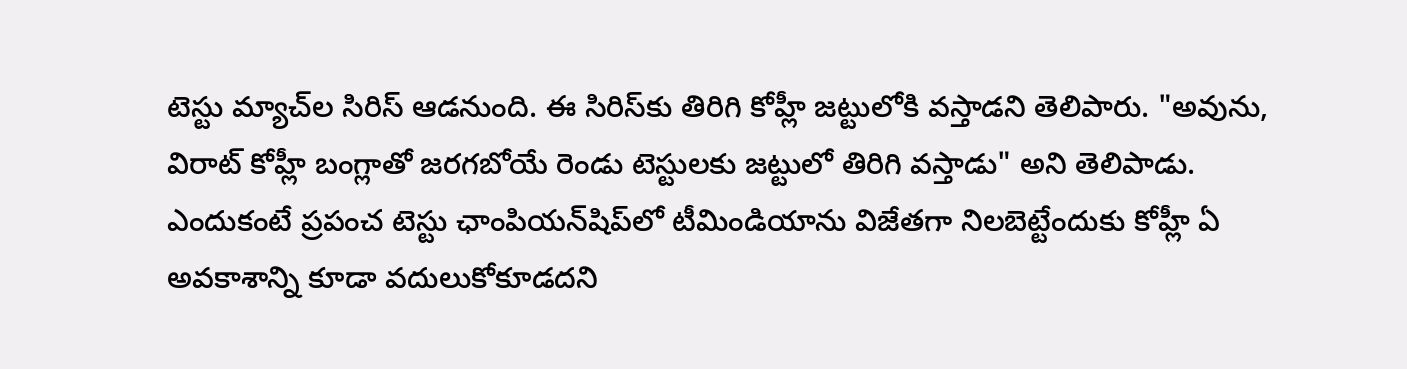టెస్టు మ్యాచ్‌ల సిరిస్ ఆడనుంది. ఈ సిరిస్‌కు తిరిగి కోహ్లీ జట్టులోకి వస్తాడని తెలిపారు. "అవును, విరాట్ కోహ్లీ బంగ్లాతో జరగబోయే రెండు టెస్టులకు జట్టులో తిరిగి వస్తాడు" అని తెలిపాడు. ఎందుకంటే ప్రపంచ టెస్టు ఛాంపియన్‌షిప్‌లో టీమిండియాను విజేతగా నిలబెట్టేందుకు కోహ్లీ ఏ అవకాశాన్ని కూడా వదులుకోకూడదని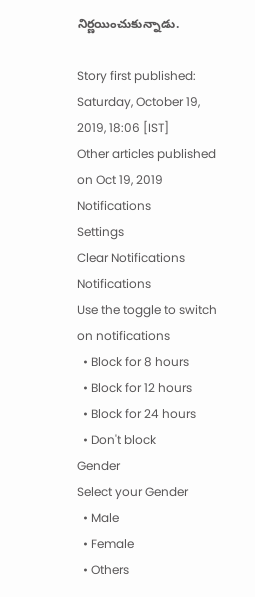నిర్ణయించుకున్నాడు.

Story first published: Saturday, October 19, 2019, 18:06 [IST]
Other articles published on Oct 19, 2019
Notifications
Settings
Clear Notifications
Notifications
Use the toggle to switch on notifications
  • Block for 8 hours
  • Block for 12 hours
  • Block for 24 hours
  • Don't block
Gender
Select your Gender
  • Male
  • Female
  • Others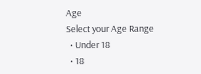Age
Select your Age Range
  • Under 18
  • 18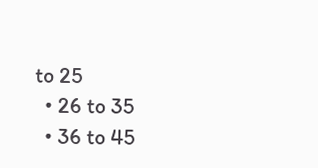to 25
  • 26 to 35
  • 36 to 45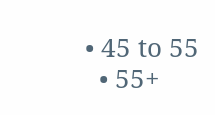• 45 to 55
  • 55+